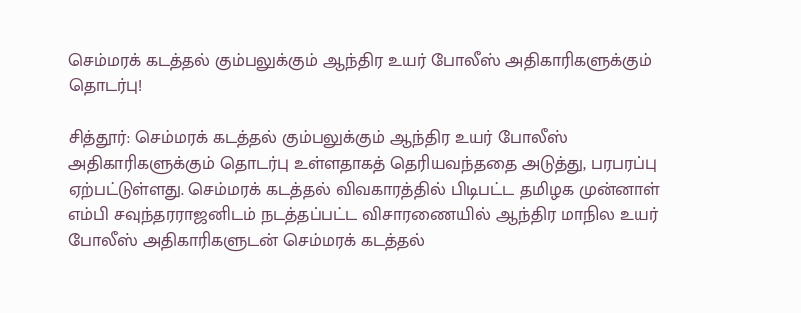செம்மரக் கடத்தல் கும்பலுக்கும் ஆந்திர உயர் போலீஸ் அதிகாரிகளுக்கும் தொடர்பு!

சித்தூர்: செம்மரக் கடத்தல் கும்பலுக்கும் ஆந்திர உயர் போலீஸ் அதிகாரிகளுக்கும் தொடர்பு உள்ளதாகத் தெரியவந்ததை அடுத்து, பரபரப்பு ஏற்பட்டுள்ளது. செம்மரக் கடத்தல் விவகாரத்தில் பிடிபட்ட தமிழக முன்னாள் எம்பி சவுந்தரராஜனிடம் நடத்தப்பட்ட விசாரணையில் ஆந்திர மாநில உயர் போலீஸ் அதிகாரிகளுடன் செம்மரக் கடத்தல்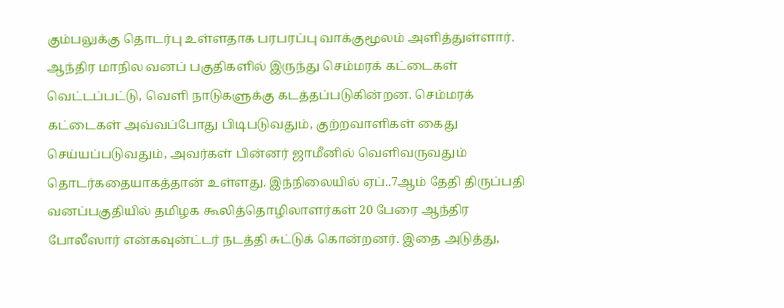கும்பலுக்கு தொடர்பு உள்ளதாக பரபரப்பு வாக்குமூலம் அளித்துள்ளார். ஆந்திர மாநில வனப் பகுதிகளில் இருந்து செம்மரக் கட்டைகள் வெட்டப்பட்டு, வெளி நாடுகளுக்கு கடத்தப்படுகின்றன. செம்மரக் கட்டைகள் அவ்வப்போது பிடிபடுவதும், குற்றவாளிகள் கைது செய்யப்படுவதும், அவர்கள் பின்னர் ஜாமீனில் வெளிவருவதும் தொடர்கதையாகத்தான் உள்ளது. இந்நிலையில் ஏப்..7ஆம் தேதி திருப்பதி வனப்பகுதியில் தமிழக கூலித்தொழிலாளர்கள் 20 பேரை ஆந்திர போலீஸார் என்கவுன்ட்டர் நடத்தி சுட்டுக் கொன்றனர். இதை அடுத்து,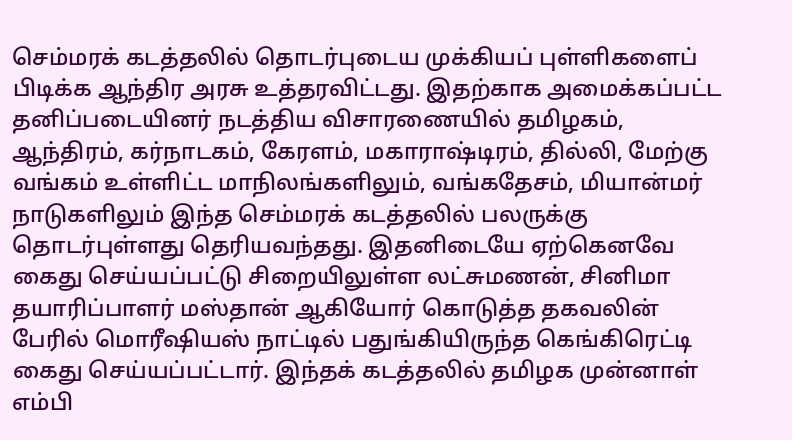செம்மரக் கடத்தலில் தொடர்புடைய முக்கியப் புள்ளிகளைப் பிடிக்க ஆந்திர அரசு உத்தரவிட்டது. இதற்காக அமைக்கப்பட்ட தனிப்படையினர் நடத்திய விசாரணையில் தமிழகம், ஆந்திரம், கர்நாடகம், கேரளம், மகாராஷ்டிரம், தில்லி, மேற்கு வங்கம் உள்ளிட்ட மாநிலங்களிலும், வங்கதேசம், மியான்மர் நாடுகளிலும் இந்த செம்மரக் கடத்தலில் பலருக்கு தொடர்புள்ளது தெரியவந்தது. இதனிடையே ஏற்கெனவே கைது செய்யப்பட்டு சிறையிலுள்ள லட்சுமணன், சினிமா தயாரிப்பாளர் மஸ்தான் ஆகியோர் கொடுத்த தகவலின் பேரில் மொரீஷியஸ் நாட்டில் பதுங்கியிருந்த கெங்கிரெட்டி கைது செய்யப்பட்டார். இந்தக் கடத்தலில் தமிழக முன்னாள் எம்பி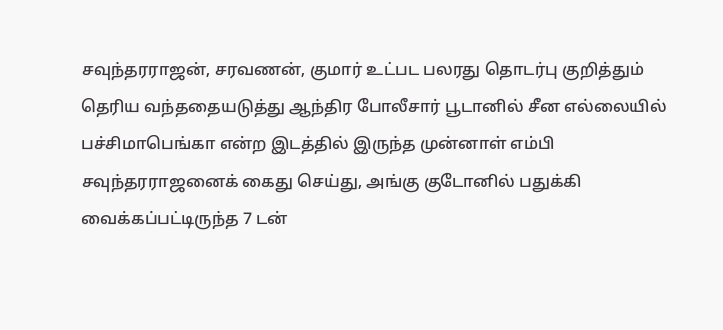சவுந்தரராஜன், சரவணன், குமார் உட்பட பலரது தொடர்பு குறித்தும் தெரிய வந்ததையடுத்து ஆந்திர போலீசார் பூடானில் சீன எல்லையில் பச்சிமாபெங்கா என்ற இடத்தில் இருந்த முன்னாள் எம்பி சவுந்தரராஜனைக் கைது செய்து, அங்கு குடோனில் பதுக்கி வைக்கப்பட்டிருந்த 7 டன்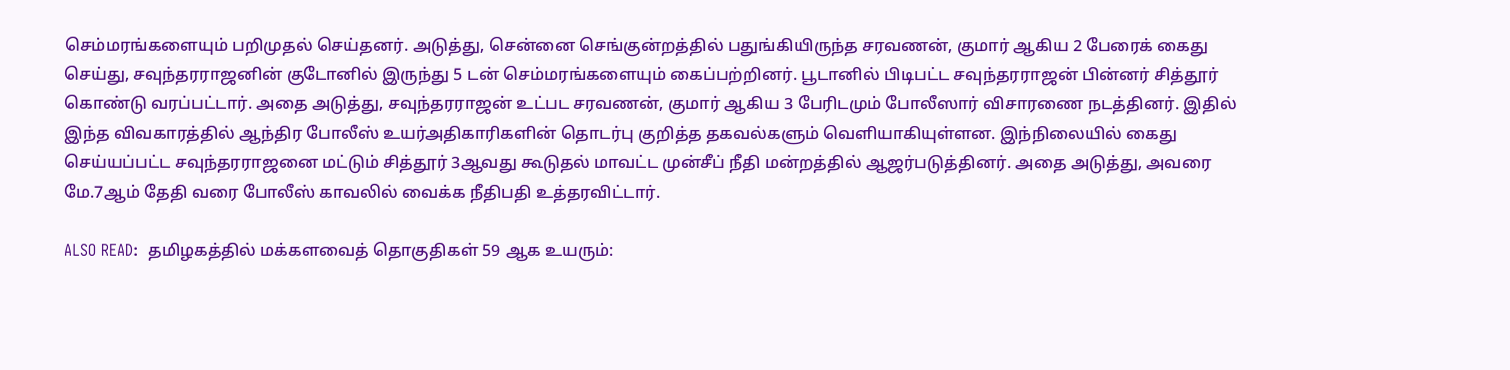செம்மரங்களையும் பறிமுதல் செய்தனர். அடுத்து, சென்னை செங்குன்றத்தில் பதுங்கியிருந்த சரவணன், குமார் ஆகிய 2 பேரைக் கைது செய்து, சவுந்தரராஜனின் குடோனில் இருந்து 5 டன் செம்மரங்களையும் கைப்பற்றினர். பூடானில் பிடிபட்ட சவுந்தரராஜன் பின்னர் சித்தூர் கொண்டு வரப்பட்டார். அதை அடுத்து, சவுந்தரராஜன் உட்பட சரவணன், குமார் ஆகிய 3 பேரிடமும் போலீஸார் விசாரணை நடத்தினர். இதில் இந்த விவகாரத்தில் ஆந்திர போலீஸ் உயர்அதிகாரிகளின் தொடர்பு குறித்த தகவல்களும் வெளியாகியுள்ளன. இந்நிலையில் கைது செய்யப்பட்ட சவுந்தரராஜனை மட்டும் சித்தூர் 3ஆவது கூடுதல் மாவட்ட முன்சீப் நீதி மன்றத்தில் ஆஜர்படுத்தினர். அதை அடுத்து, அவரை மே.7ஆம் தேதி வரை போலீஸ் காவலில் வைக்க நீதிபதி உத்தரவிட்டார்.

ALSO READ:  தமிழகத்தில் மக்களவைத் தொகுதிகள் 59 ஆக உயரும்: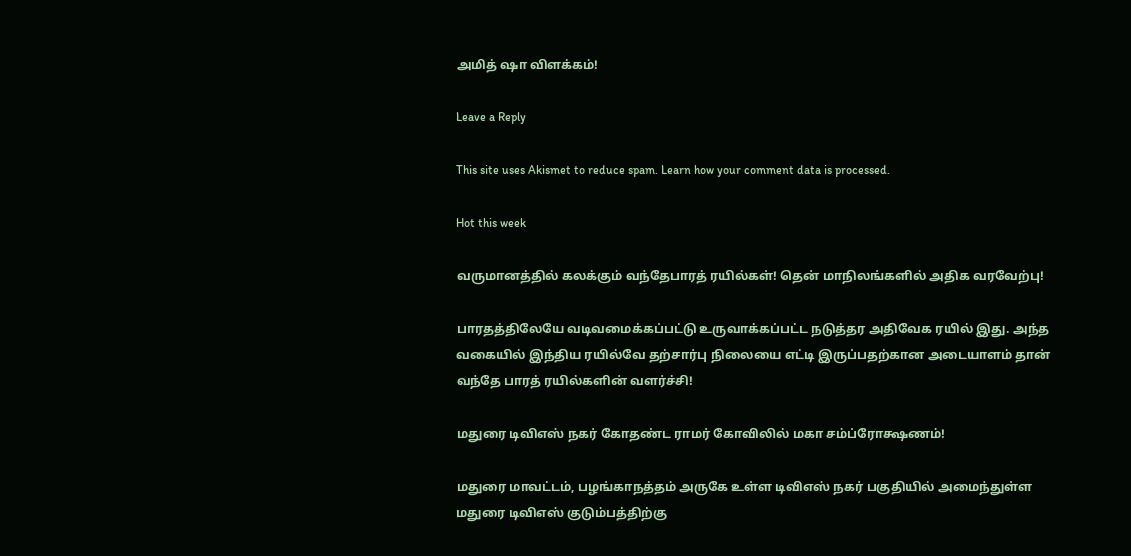அமித் ஷா விளக்கம்!

Leave a Reply

This site uses Akismet to reduce spam. Learn how your comment data is processed.

Hot this week

வருமானத்தில் கலக்கும் வந்தேபாரத் ரயில்கள்! தென் மாநிலங்களில் அதிக வரவேற்பு!

பாரதத்திலேயே வடிவமைக்கப்பட்டு உருவாக்கப்பட்ட நடுத்தர அதிவேக ரயில் இது. அந்த வகையில் இந்திய ரயில்வே தற்சார்பு நிலையை எட்டி இருப்பதற்கான அடையாளம் தான் வந்தே பாரத் ரயில்களின் வளர்ச்சி!

மதுரை டிவிஎஸ் நகர் கோதண்ட ராமர் கோவிலில் மகா சம்ப்ரோக்ஷணம்!

மதுரை மாவட்டம், பழங்காநத்தம் அருகே உள்ள டிவிஎஸ் நகர் பகுதியில் அமைந்துள்ள மதுரை டிவிஎஸ் குடும்பத்திற்கு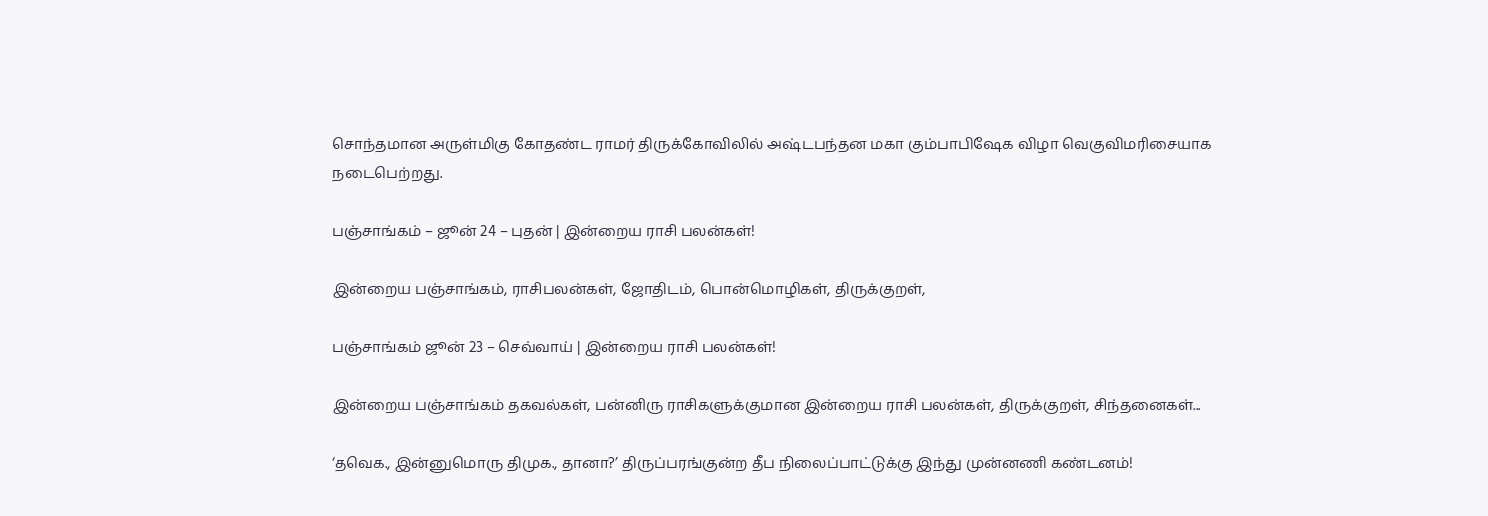சொந்தமான அருள்மிகு கோதண்ட ராமர் திருக்கோவிலில் அஷ்டபந்தன மகா கும்பாபிஷேக விழா வெகுவிமரிசையாக நடைபெற்றது.

பஞ்சாங்கம் – ஜூன் 24 – புதன் | இன்றைய ராசி பலன்கள்!

இன்றைய பஞ்சாங்கம், ராசிபலன்கள், ஜோதிடம், பொன்மொழிகள், திருக்குறள்,

பஞ்சாங்கம் ஜூன் 23 – செவ்வாய் | இன்றைய ராசி பலன்கள்!

இன்றைய பஞ்சாங்கம் தகவல்கள், பன்னிரு ராசிகளுக்குமான இன்றைய ராசி பலன்கள், திருக்குறள், சிந்தனைகள்...

‘தவெக., இன்னுமொரு திமுக., தானா?’ திருப்பரங்குன்ற தீப நிலைப்பாட்டுக்கு இந்து முன்னணி கண்டனம்!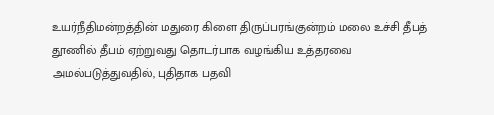உயர்நீதிமன்றத்தின் மதுரை கிளை திருப்பரங்குன்றம் மலை உச்சி தீபத் தூணில் தீபம் ஏற்றுவது தொடர்பாக வழங்கிய உத்தரவை அமல்படுத்துவதில், புதிதாக பதவி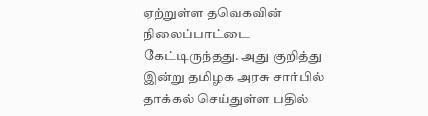ஏற்றுள்ள தவெகவின் நிலைப்பாட்டை கேட்டிருந்தது. அது குறித்து இன்று தமிழக அரசு சார்பில் தாக்கல் செய்துள்ள பதில்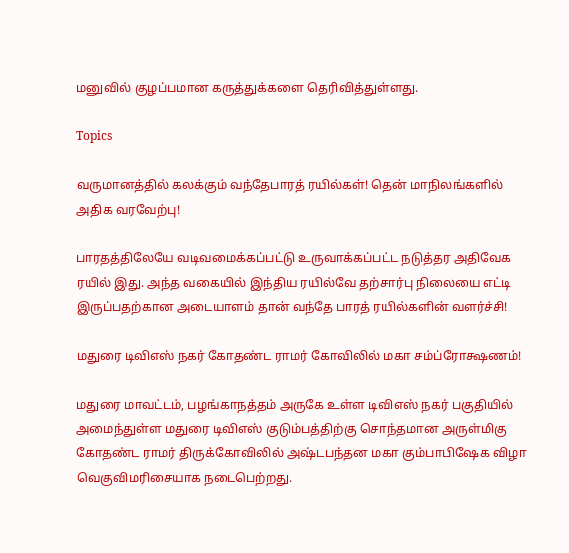மனுவில் குழப்பமான கருத்துக்களை தெரிவித்துள்ளது.

Topics

வருமானத்தில் கலக்கும் வந்தேபாரத் ரயில்கள்! தென் மாநிலங்களில் அதிக வரவேற்பு!

பாரதத்திலேயே வடிவமைக்கப்பட்டு உருவாக்கப்பட்ட நடுத்தர அதிவேக ரயில் இது. அந்த வகையில் இந்திய ரயில்வே தற்சார்பு நிலையை எட்டி இருப்பதற்கான அடையாளம் தான் வந்தே பாரத் ரயில்களின் வளர்ச்சி!

மதுரை டிவிஎஸ் நகர் கோதண்ட ராமர் கோவிலில் மகா சம்ப்ரோக்ஷணம்!

மதுரை மாவட்டம், பழங்காநத்தம் அருகே உள்ள டிவிஎஸ் நகர் பகுதியில் அமைந்துள்ள மதுரை டிவிஎஸ் குடும்பத்திற்கு சொந்தமான அருள்மிகு கோதண்ட ராமர் திருக்கோவிலில் அஷ்டபந்தன மகா கும்பாபிஷேக விழா வெகுவிமரிசையாக நடைபெற்றது.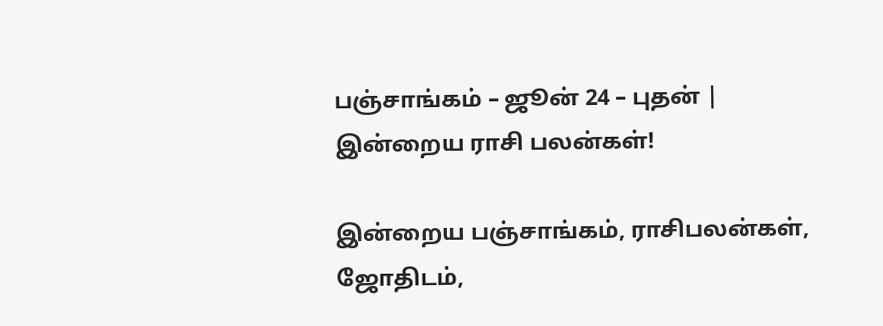பஞ்சாங்கம் – ஜூன் 24 – புதன் | இன்றைய ராசி பலன்கள்!

இன்றைய பஞ்சாங்கம், ராசிபலன்கள், ஜோதிடம்,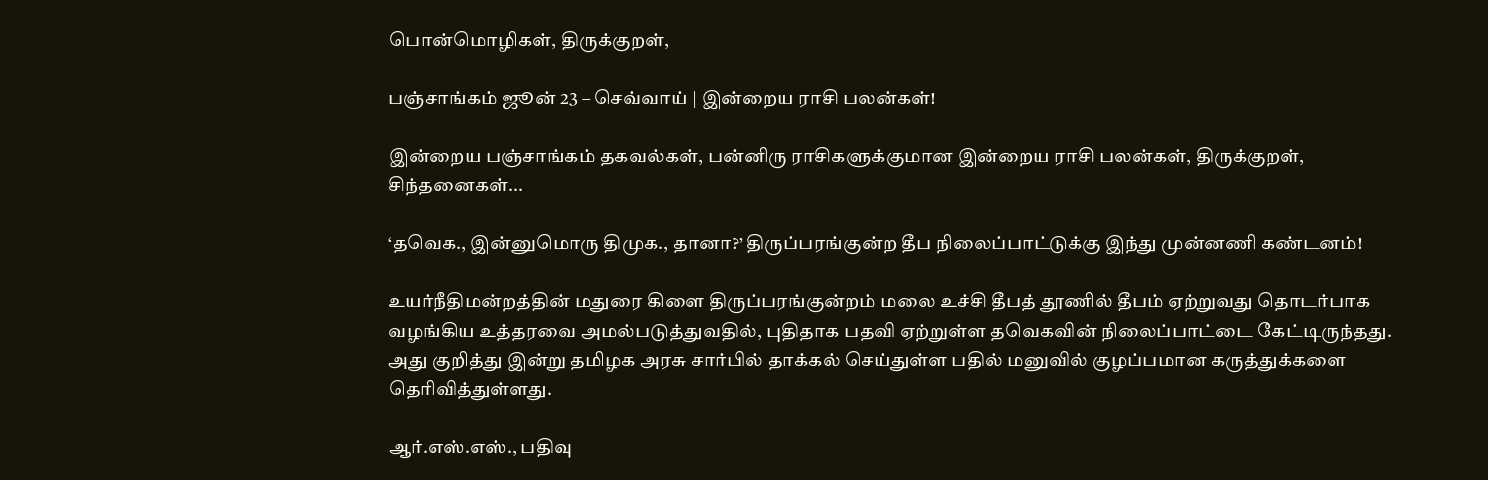பொன்மொழிகள், திருக்குறள்,

பஞ்சாங்கம் ஜூன் 23 – செவ்வாய் | இன்றைய ராசி பலன்கள்!

இன்றைய பஞ்சாங்கம் தகவல்கள், பன்னிரு ராசிகளுக்குமான இன்றைய ராசி பலன்கள், திருக்குறள், சிந்தனைகள்...

‘தவெக., இன்னுமொரு திமுக., தானா?’ திருப்பரங்குன்ற தீப நிலைப்பாட்டுக்கு இந்து முன்னணி கண்டனம்!

உயர்நீதிமன்றத்தின் மதுரை கிளை திருப்பரங்குன்றம் மலை உச்சி தீபத் தூணில் தீபம் ஏற்றுவது தொடர்பாக வழங்கிய உத்தரவை அமல்படுத்துவதில், புதிதாக பதவி ஏற்றுள்ள தவெகவின் நிலைப்பாட்டை கேட்டிருந்தது. அது குறித்து இன்று தமிழக அரசு சார்பில் தாக்கல் செய்துள்ள பதில் மனுவில் குழப்பமான கருத்துக்களை தெரிவித்துள்ளது.

ஆர்.எஸ்.எஸ்., பதிவு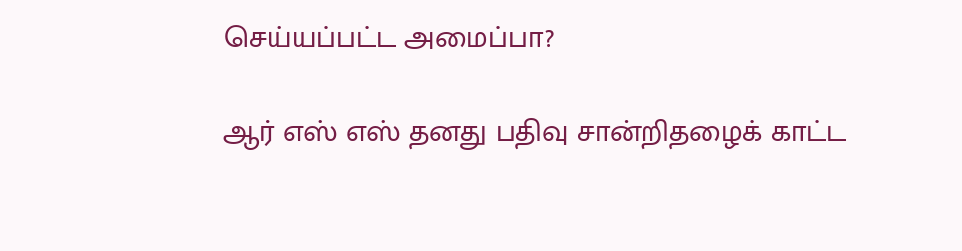செய்யப்பட்ட அமைப்பா?

ஆர் எஸ் எஸ் தனது பதிவு சான்றிதழைக் காட்ட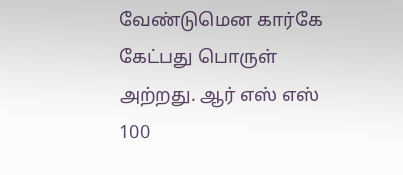வேண்டுமென கார்கே கேட்பது பொருள் அற்றது. ஆர் எஸ் எஸ் 100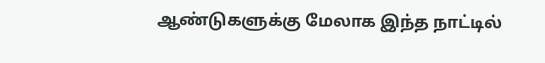ஆண்டுகளுக்கு மேலாக இந்த நாட்டில்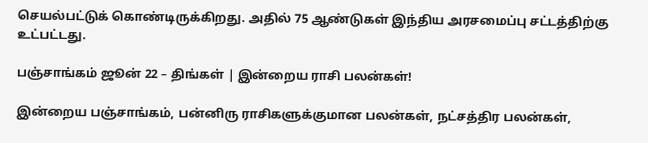செயல்பட்டுக் கொண்டிருக்கிறது. அதில் 75 ஆண்டுகள் இந்திய அரசமைப்பு சட்டத்திற்கு உட்பட்டது.

பஞ்சாங்கம் ஜூன் 22 – திங்கள் | இன்றைய ராசி பலன்கள்!

இன்றைய பஞ்சாங்கம், பன்னிரு ராசிகளுக்குமான பலன்கள், நட்சத்திர பலன்கள்,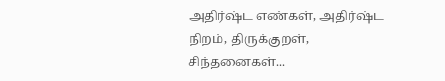அதிர்ஷ்ட எண்கள், அதிர்ஷ்ட நிறம், திருக்குறள், சிந்தனைகள்...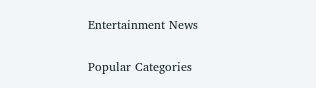Entertainment News

Popular Categories